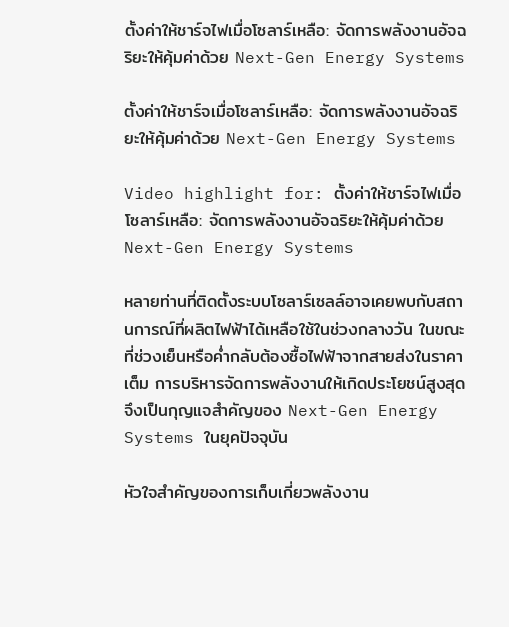ตั้งค่าให้ชาร์จไฟเมื่อโซลาร์เหลือ: จัดการพลังงานอัจฉริยะให้คุ้มค่าด้วย Next-Gen Energy Systems

ตั้งค่าให้ชาร์จเมื่อโซลาร์เหลือ: จัดการพลังงานอัจฉริยะให้คุ้มค่าด้วย Next-Gen Energy Systems

Video highlight for: ตั้งค่าให้ชาร์จไฟเมื่อโซลาร์เหลือ: จัดการพลังงานอัจฉริยะให้คุ้มค่าด้วย Next-Gen Energy Systems

หลายท่านที่ติดตั้งระบบโซลาร์เซลล์อาจเคยพบกับสถานการณ์ที่ผลิตไฟฟ้าได้เหลือใช้ในช่วงกลางวัน ในขณะที่ช่วงเย็นหรือค่ำกลับต้องซื้อไฟฟ้าจากสายส่งในราคาเต็ม การบริหารจัดการพลังงานให้เกิดประโยชน์สูงสุดจึงเป็นกุญแจสำคัญของ Next-Gen Energy Systems ในยุคปัจจุบัน

หัวใจสำคัญของการเก็บเกี่ยวพลังงาน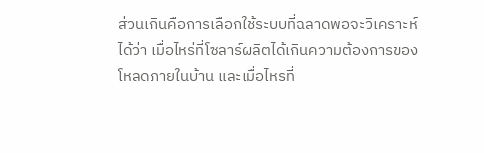ส่วนเกินคือการเลือกใช้ระบบที่ฉลาดพอจะวิเคราะห์ได้ว่า เมื่อไหร่ที่โซลาร์ผลิตได้เกินความต้องการของโหลดภายในบ้าน และเมื่อไหรที่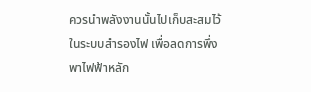ควรนำพลังงานนั้นไปเก็บสะสมไว้ในระบบสำรองไฟ เพื่อลดการพึ่งพาไฟฟ้าหลัก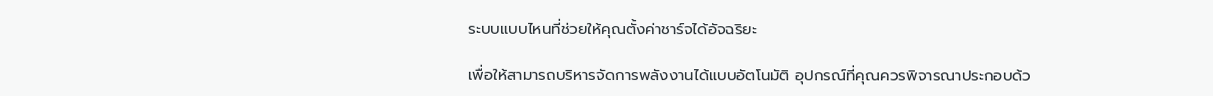ระบบแบบไหนที่ช่วยให้คุณตั้งค่าชาร์จได้อัจฉริยะ

เพื่อให้สามารถบริหารจัดการพลังงานได้แบบอัตโนมัติ อุปกรณ์ที่คุณควรพิจารณาประกอบด้ว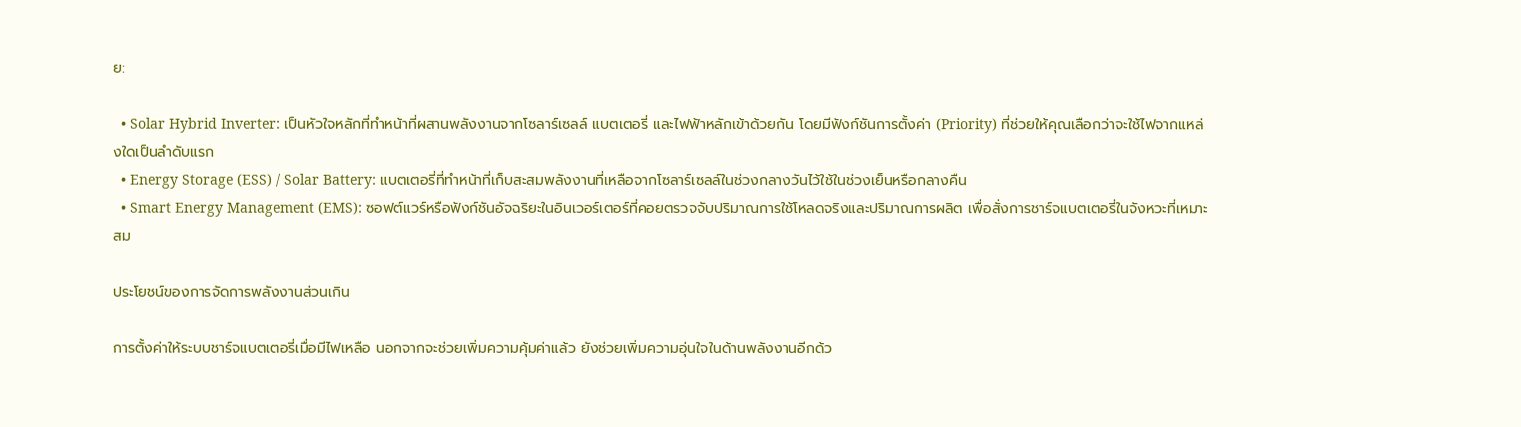ย:

  • Solar Hybrid Inverter: เป็นหัวใจหลักที่ทำหน้าที่ผสานพลังงานจากโซลาร์เซลล์ แบตเตอรี่ และไฟฟ้าหลักเข้าด้วยกัน โดยมีฟังก์ชันการตั้งค่า (Priority) ที่ช่วยให้คุณเลือกว่าจะใช้ไฟจากแหล่งใดเป็นลำดับแรก
  • Energy Storage (ESS) / Solar Battery: แบตเตอรี่ที่ทำหน้าที่เก็บสะสมพลังงานที่เหลือจากโซลาร์เซลล์ในช่วงกลางวันไว้ใช้ในช่วงเย็นหรือกลางคืน
  • Smart Energy Management (EMS): ซอฟต์แวร์หรือฟังก์ชันอัจฉริยะในอินเวอร์เตอร์ที่คอยตรวจจับปริมาณการใช้โหลดจริงและปริมาณการผลิต เพื่อสั่งการชาร์จแบตเตอรี่ในจังหวะที่เหมาะสม

ประโยชน์ของการจัดการพลังงานส่วนเกิน

การตั้งค่าให้ระบบชาร์จแบตเตอรี่เมื่อมีไฟเหลือ นอกจากจะช่วยเพิ่มความคุ้มค่าแล้ว ยังช่วยเพิ่มความอุ่นใจในด้านพลังงานอีกด้ว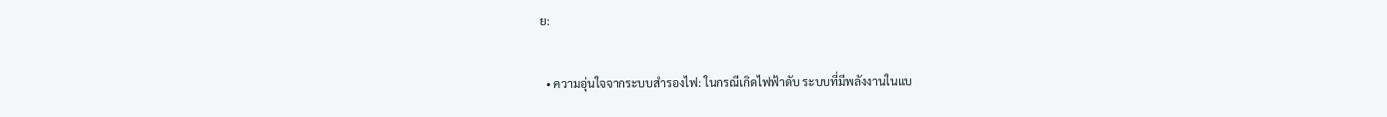ย:

  • ความอุ่นใจจากระบบสำรองไฟ: ในกรณีเกิดไฟฟ้าดับ ระบบที่มีพลังงานในแบ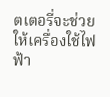ตเตอรี่จะช่วยให้เครื่องใช้ไฟฟ้า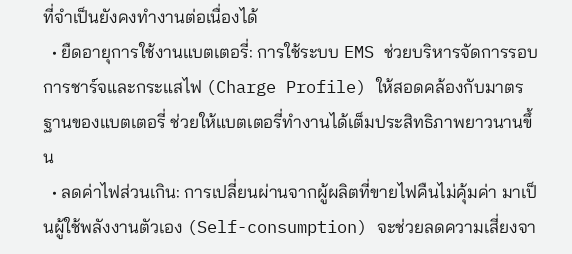ที่จำเป็นยังคงทำงานต่อเนื่องได้
  • ยืดอายุการใช้งานแบตเตอรี่: การใช้ระบบ EMS ช่วยบริหารจัดการรอบการชาร์จและกระแสไฟ (Charge Profile) ให้สอดคล้องกับมาตรฐานของแบตเตอรี่ ช่วยให้แบตเตอรี่ทำงานได้เต็มประสิทธิภาพยาวนานขึ้น
  • ลดค่าไฟส่วนเกิน: การเปลี่ยนผ่านจากผู้ผลิตที่ขายไฟคืนไม่คุ้มค่า มาเป็นผู้ใช้พลังงานตัวเอง (Self-consumption) จะช่วยลดความเสี่ยงจา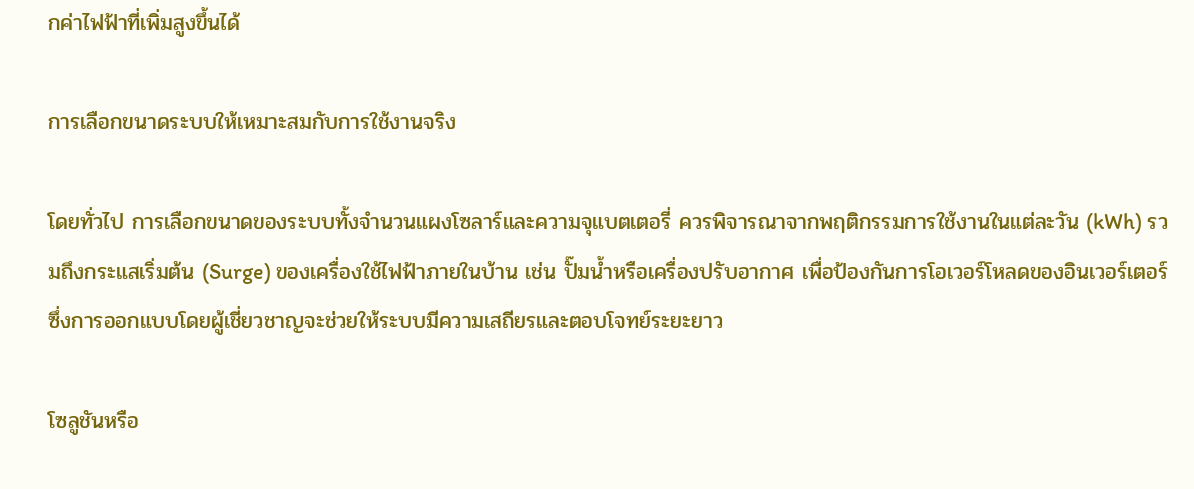กค่าไฟฟ้าที่เพิ่มสูงขึ้นได้

การเลือกขนาดระบบให้เหมาะสมกับการใช้งานจริง

โดยทั่วไป การเลือกขนาดของระบบทั้งจำนวนแผงโซลาร์และความจุแบตเตอรี่ ควรพิจารณาจากพฤติกรรมการใช้งานในแต่ละวัน (kWh) รวมถึงกระแสเริ่มต้น (Surge) ของเครื่องใช้ไฟฟ้าภายในบ้าน เช่น ปั๊มน้ำหรือเครื่องปรับอากาศ เพื่อป้องกันการโอเวอร์โหลดของอินเวอร์เตอร์ ซึ่งการออกแบบโดยผู้เชี่ยวชาญจะช่วยให้ระบบมีความเสถียรและตอบโจทย์ระยะยาว

โซลูชันหรือ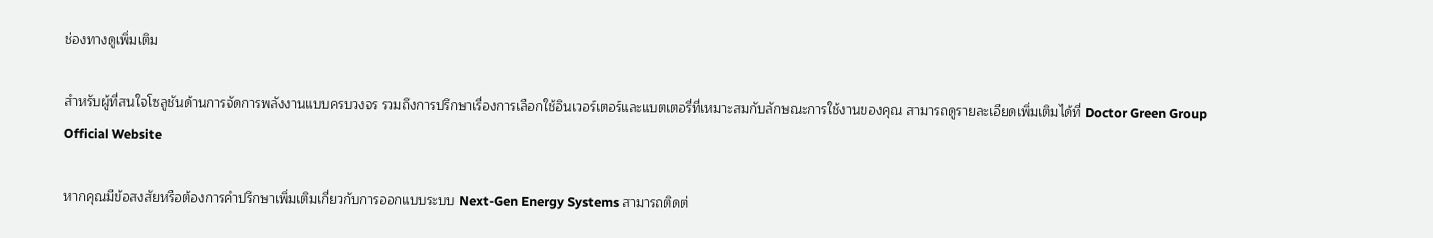ช่องทางดูเพิ่มเติม

สำหรับผู้ที่สนใจโซลูชันด้านการจัดการพลังงานแบบครบวงจร รวมถึงการปรึกษาเรื่องการเลือกใช้อินเวอร์เตอร์และแบตเตอรี่ที่เหมาะสมกับลักษณะการใช้งานของคุณ สามารถดูรายละเอียดเพิ่มเติมได้ที่ Doctor Green Group Official Website

หากคุณมีข้อสงสัยหรือต้องการคำปรึกษาเพิ่มเติมเกี่ยวกับการออกแบบระบบ Next-Gen Energy Systems สามารถติดต่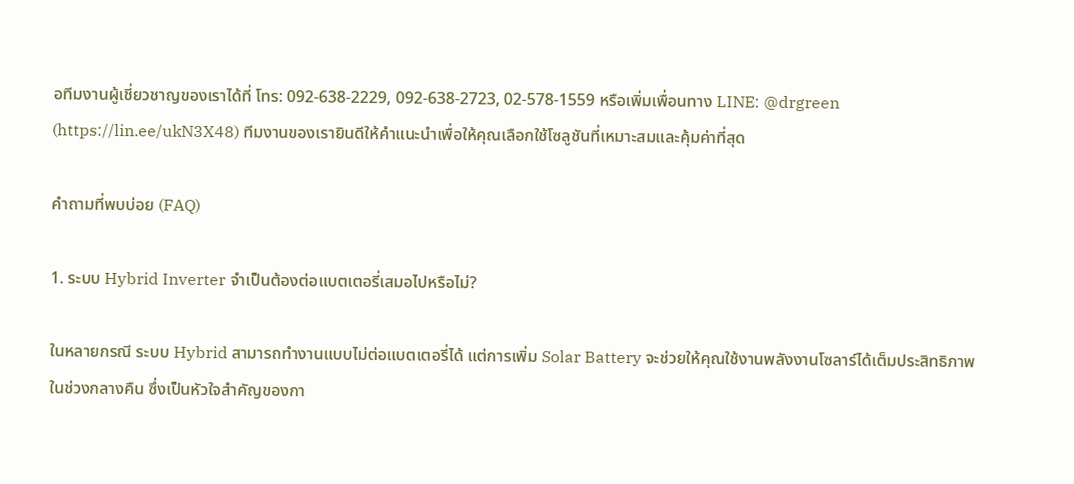อทีมงานผู้เชี่ยวชาญของเราได้ที่ โทร: 092-638-2229, 092-638-2723, 02-578-1559 หรือเพิ่มเพื่อนทาง LINE: @drgreen (https://lin.ee/ukN3X48) ทีมงานของเรายินดีให้คำแนะนำเพื่อให้คุณเลือกใช้โซลูชันที่เหมาะสมและคุ้มค่าที่สุด

คำถามที่พบบ่อย (FAQ)

1. ระบบ Hybrid Inverter จำเป็นต้องต่อแบตเตอรี่เสมอไปหรือไม่?

ในหลายกรณี ระบบ Hybrid สามารถทำงานแบบไม่ต่อแบตเตอรี่ได้ แต่การเพิ่ม Solar Battery จะช่วยให้คุณใช้งานพลังงานโซลาร์ได้เต็มประสิทธิภาพในช่วงกลางคืน ซึ่งเป็นหัวใจสำคัญของกา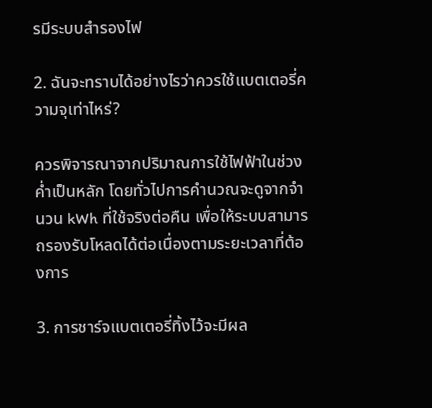รมีระบบสำรองไฟ

2. ฉันจะทราบได้อย่างไรว่าควรใช้แบตเตอรี่ความจุเท่าไหร่?

ควรพิจารณาจากปริมาณการใช้ไฟฟ้าในช่วงค่ำเป็นหลัก โดยทั่วไปการคำนวณจะดูจากจำนวน kWh ที่ใช้จริงต่อคืน เพื่อให้ระบบสามารถรองรับโหลดได้ต่อเนื่องตามระยะเวลาที่ต้องการ

3. การชาร์จแบตเตอรี่ทิ้งไว้จะมีผล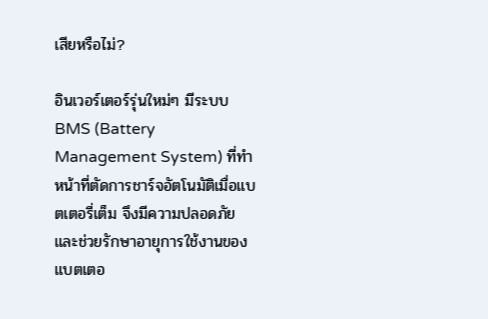เสียหรือไม่?

อินเวอร์เตอร์รุ่นใหม่ๆ มีระบบ BMS (Battery Management System) ที่ทำหน้าที่ตัดการชาร์จอัตโนมัติเมื่อแบตเตอรี่เต็ม จึงมีความปลอดภัยและช่วยรักษาอายุการใช้งานของแบตเตอ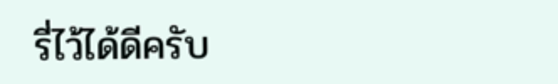รี่ไว้ได้ดีครับ